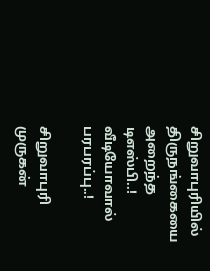சிறுவாபுரியில் திருநங்கையை அறைந்த டிஎஸ்பி..! வீடியோவால் பரபரப்பு..!

சிறுவாபுரி முருகன்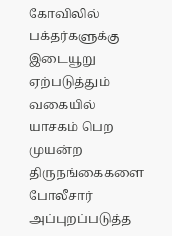கோவிலில் பக்தர்களுக்கு இடையூறு ஏற்படுத்தும் வகையில் யாசகம் பெற முயன்ற திருநங்கைகளை போலீசார் அப்புறப்படுத்த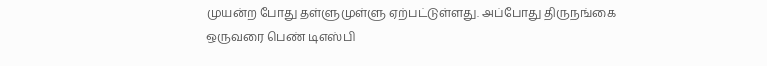முயன்ற போது தள்ளுமுள்ளு ஏற்பட்டுள்ளது. அப்போது திருநங்கை ஒருவரை பெண் டிஎஸ்பி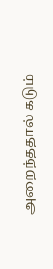அறைந்ததால் கடும்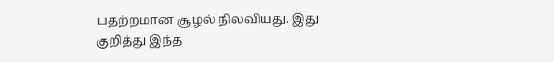பதற்றமான சூழல் நிலவியது. இது குறித்து இந்த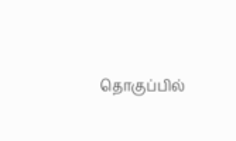தொகுப்பில்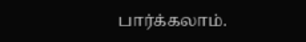பார்க்கலாம்.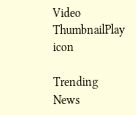Video ThumbnailPlay icon

Trending News